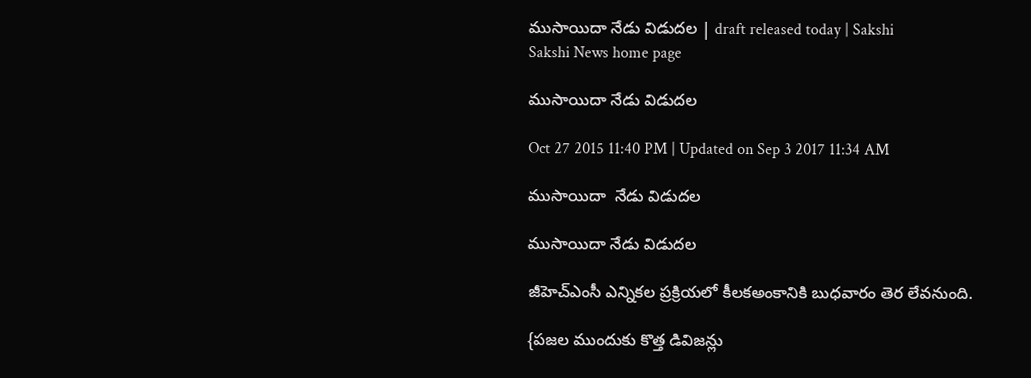ముసాయిదా నేడు విడుదల | draft released today | Sakshi
Sakshi News home page

ముసాయిదా నేడు విడుదల

Oct 27 2015 11:40 PM | Updated on Sep 3 2017 11:34 AM

ముసాయిదా  నేడు విడుదల

ముసాయిదా నేడు విడుదల

జీహెచ్‌ఎంసీ ఎన్నికల ప్రక్రియలో కీలకఅంకానికి బుధవారం తెర లేవనుంది.

{పజల ముందుకు కొత్త డివిజన్లు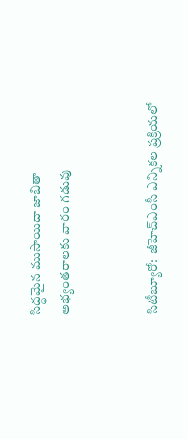సిద్ధమైన ముసాయిదా జాబితా
అభ్యంతరాలకు వారం గడువు


సిటీబ్యూరో:  జీహెచ్‌ఎంసీ ఎన్నికల ప్రక్రియలో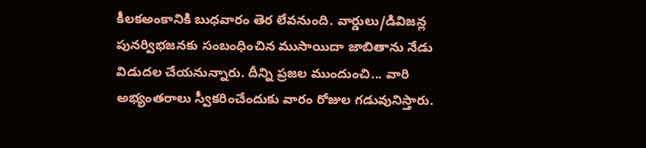కీలకఅంకానికి బుధవారం తెర లేవనుంది. వార్డులు/డివిజన్ల పునర్విభజనకు సంబంధించిన ముసాయిదా జాబితాను నేడు విడుదల చేయనున్నారు. దీన్ని ప్రజల ముందుంచి... వారి అభ్యంతరాలు స్వీకరించేందుకు వారం రోజుల గడువునిస్తారు.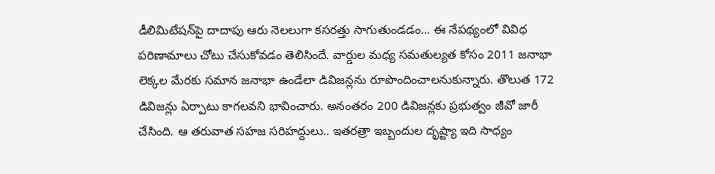డీలిమిటేషన్‌పై దాదాపు ఆరు నెలలుగా కసరత్తు సాగుతుండడం... ఈ నేపథ్యంలో వివిధ పరిణామాలు చోటు చేసుకోవడం తెలిసిందే. వార్డుల మధ్య సమతుల్యత కోసం 2011 జనాభా లెక్కల మేరకు సమాన జనాభా ఉండేలా డివిజన్లను రూపొందించాలనుకున్నారు. తొలుత 172 డివిజన్లు ఏర్పాటు కాగలవని భావించారు. అనంతరం 200 డివిజన్లకు ప్రభుత్వం జీవో జారీ చేసింది. ఆ తరువాత సహజ సరిహద్దులు.. ఇతరత్రా ఇబ్బందుల దృష్ట్యా ఇది సాధ్యం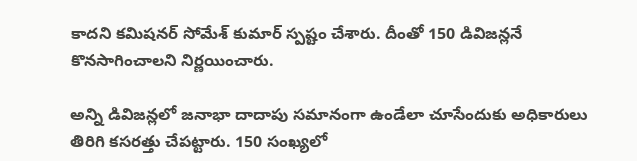కాదని కమిషనర్ సోమేశ్ కుమార్ స్పష్టం చేశారు. దీంతో 150 డివిజన్లనే కొనసాగించాలని నిర్ణయించారు.

అన్ని డివిజన్లలో జనాభా దాదాపు సమానంగా ఉండేలా చూసేందుకు అధికారులు తిరిగి కసరత్తు చేపట్టారు. 150 సంఖ్యలో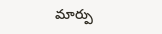మార్పు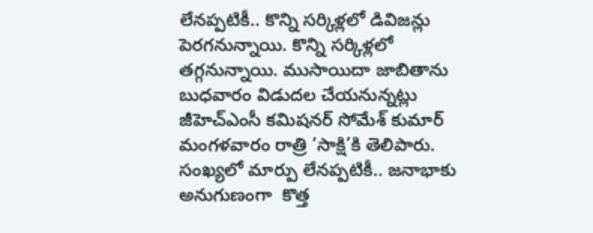లేనప్పటికీ.. కొన్ని సర్కిళ్లలో డివిజన్లు పెరగనున్నాయి. కొన్ని సర్కిళ్లలో తగ్గనున్నాయి. ముసాయిదా జాబితాను బుధవారం విడుదల చేయనున్నట్లు జీహెచ్‌ఎంసీ కమిషనర్ సోమేశ్ కుమార్ మంగళవారం రాత్రి ‘సాక్షి’కి తెలిపారు. సంఖ్యలో మార్పు లేనప్పటికీ.. జనాభాకు అనుగుణంగా  కొత్త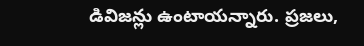డివిజన్లు ఉంటాయన్నారు. ప్రజలు,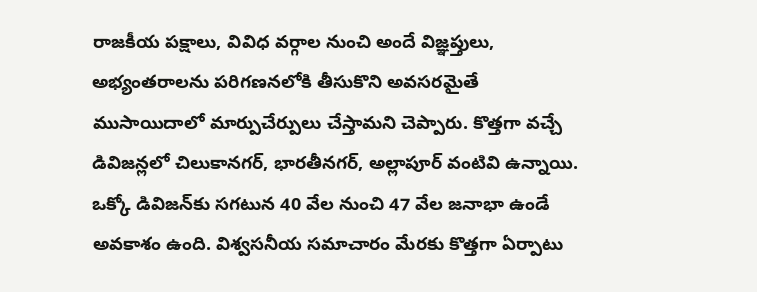రాజకీయ పక్షాలు, వివిధ వర్గాల నుంచి అందే విజ్ఞప్తులు, అభ్యంతరాలను పరిగణనలోకి తీసుకొని అవసరమైతే ముసాయిదాలో మార్పుచేర్పులు చేస్తామని చెప్పారు. కొత్తగా వచ్చే డివిజన్లలో చిలుకానగర్, భారతీనగర్, అల్లాపూర్ వంటివి ఉన్నాయి. ఒక్కో డివిజన్‌కు సగటున 40 వేల నుంచి 47 వేల జనాభా ఉండే అవకాశం ఉంది. విశ్వసనీయ సమాచారం మేరకు కొత్తగా ఏర్పాటు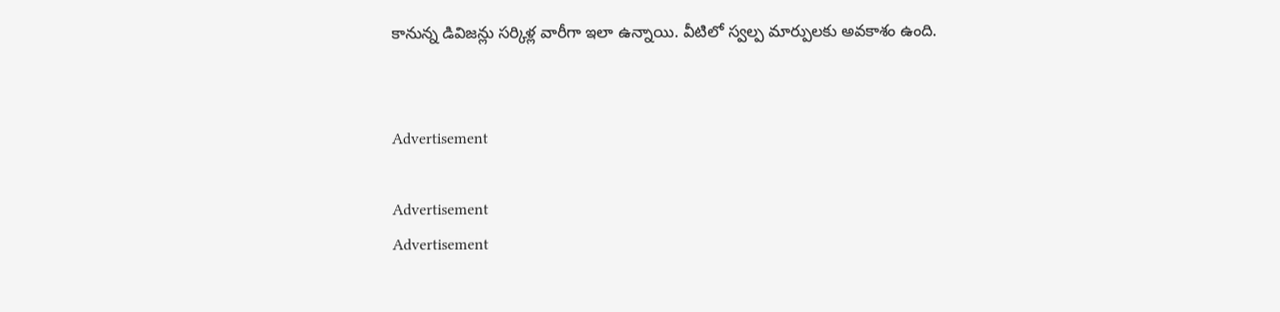కానున్న డివిజన్లు సర్కిళ్ల వారీగా ఇలా ఉన్నాయి. వీటిలో స్వల్ప మార్పులకు అవకాశం ఉంది.


Advertisement

Advertisement
Advertisement